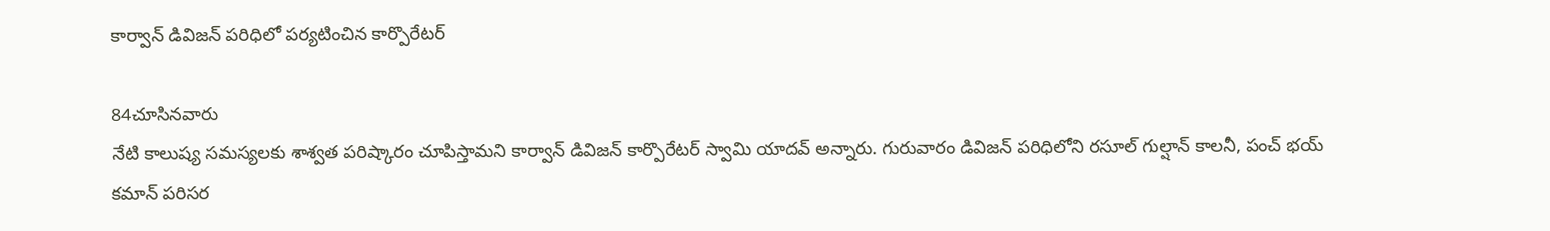కార్వాన్ డివిజన్ పరిధిలో పర్యటించిన కార్పొరేటర్

84చూసినవారు
నేటి కాలుష్య సమస్యలకు శాశ్వత పరిష్కారం చూపిస్తామని కార్వాన్ డివిజన్ కార్పొరేటర్ స్వామి యాదవ్ అన్నారు. గురువారం డివిజన్ పరిధిలోని రసూల్ గుల్షాన్ కాలనీ, పంచ్ భయ్ కమాన్ పరిసర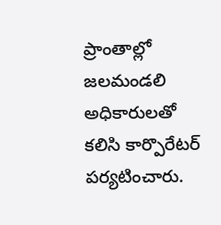ప్రాంతాల్లో జలమండలి అధికారులతో కలిసి కార్పొరేటర్ పర్యటించారు.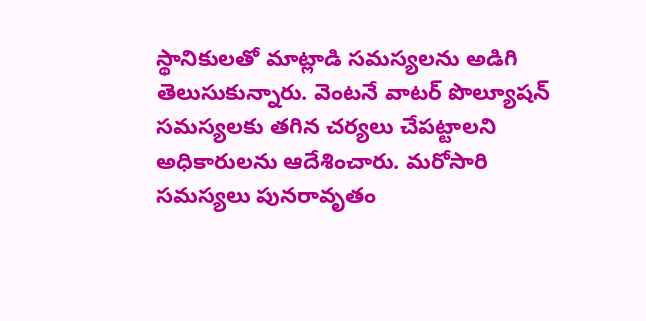స్థానికులతో మాట్లాడి సమస్యలను అడిగి తెలుసుకున్నారు. వెంటనే వాటర్ పొల్యూషన్ సమస్యలకు తగిన చర్యలు చేపట్టాలని అధికారులను ఆదేశించారు. మరోసారి సమస్యలు పునరావృతం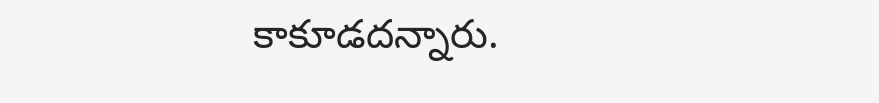కాకూడదన్నారు.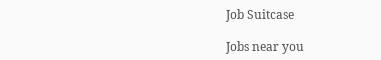Job Suitcase

Jobs near you